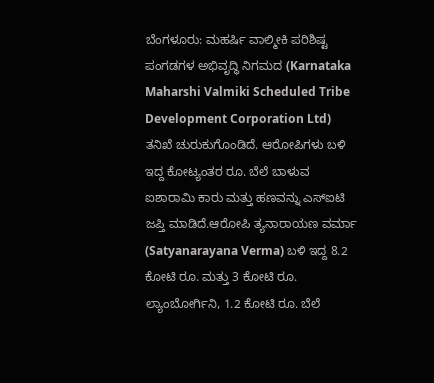ಬೆಂಗಳೂರು: ಮಹರ್ಷಿ ವಾಲ್ಮೀಕಿ ಪರಿಶಿಷ್ಟ ಪಂಗಡಗಳ ಅಭಿವೃದ್ಧಿ ನಿಗಮದ (Karnataka Maharshi Valmiki Scheduled Tribe Development Corporation Ltd) ತನಿಖೆ ಚುರುಕುಗೊಂಡಿದೆ. ಆರೋಪಿಗಳು ಬಳಿ ಇದ್ದ ಕೋಟ್ಯಂತರ ರೂ. ಬೆಲೆ ಬಾಳುವ ಐಶಾರಾಮಿ ಕಾರು ಮತ್ತು ಹಣವನ್ನು ಎಸ್‌ಐಟಿ ಜಪ್ತಿ ಮಾಡಿದೆ.ಆರೋಪಿ ತ್ಯನಾರಾಯಣ ವರ್ಮಾ (Satyanarayana Verma) ಬಳಿ ಇದ್ದ 8.2 ಕೋಟಿ ರೂ. ಮತ್ತು 3 ಕೋಟಿ ರೂ. ಲ್ಯಾಂಬೋರ್ಗಿನಿ, 1.2 ಕೋಟಿ ರೂ. ಬೆಲೆ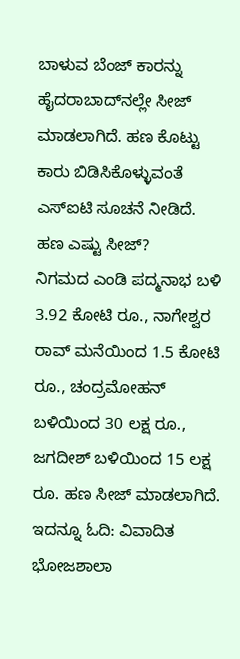ಬಾಳುವ ಬೆಂಜ್ ಕಾರನ್ನು ಹೈದರಾಬಾದ್‌ನಲ್ಲೇ ಸೀಜ್ ಮಾಡಲಾಗಿದೆ. ಹಣ ಕೊಟ್ಟು ಕಾರು ಬಿಡಿಸಿಕೊಳ್ಳುವಂತೆ ಎಸ್‌ಐಟಿ ಸೂಚನೆ ನೀಡಿದೆ. ಹಣ ಎಷ್ಟು ಸೀಜ್‌?
ನಿಗಮದ ಎಂಡಿ ಪದ್ಮನಾಭ ಬಳಿ 3.92 ಕೋಟಿ ರೂ., ನಾಗೇಶ್ವರ ರಾವ್ ಮನೆಯಿಂದ 1.5 ಕೋಟಿ ರೂ., ಚಂದ್ರಮೋಹನ್ ಬಳಿಯಿಂದ 30 ಲಕ್ಷ ರೂ., ಜಗದೀಶ್ ಬಳಿಯಿಂದ 15 ಲಕ್ಷ ರೂ. ಹಣ ಸೀಜ್ ಮಾಡಲಾಗಿದೆ. ಇದನ್ನೂ ಓದಿ: ವಿವಾದಿತ ಭೋಜಶಾಲಾ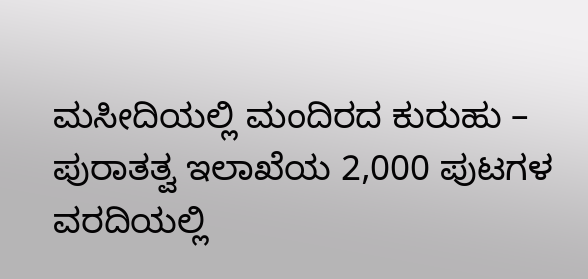ಮಸೀದಿಯಲ್ಲಿ ಮಂದಿರದ ಕುರುಹು – ಪುರಾತತ್ವ ಇಲಾಖೆಯ 2,000 ಪುಟಗಳ ವರದಿಯಲ್ಲಿ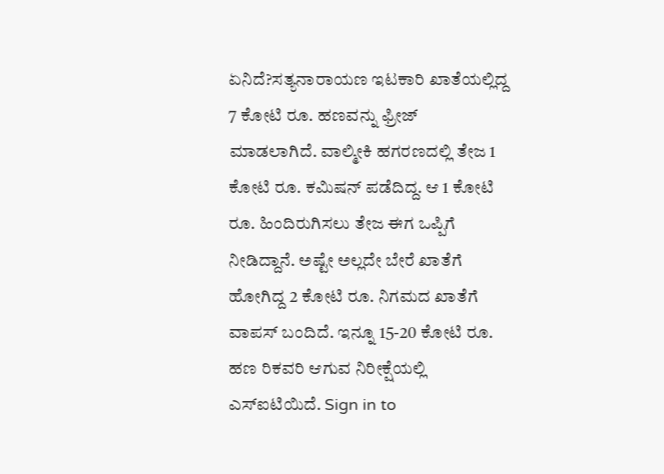ಏನಿದೆ?ಸತ್ಯನಾರಾಯಣ ಇಟಕಾರಿ ಖಾತೆಯಲ್ಲಿದ್ದ 7 ಕೋಟಿ ರೂ. ಹಣವನ್ನು ಫ್ರೀಜ್ ಮಾಡಲಾಗಿದೆ. ವಾಲ್ಮೀಕಿ ಹಗರಣದಲ್ಲಿ ತೇಜ 1 ಕೋಟಿ ರೂ. ಕಮಿಷನ್‌ ಪಡೆದಿದ್ದ. ಆ 1 ಕೋಟಿ ರೂ. ಹಿಂದಿರುಗಿಸಲು ತೇಜ ಈಗ ಒಪ್ಪಿಗೆ ನೀಡಿದ್ದಾನೆ. ಅಷ್ಟೇ ಅಲ್ಲದೇ ಬೇರೆ ಖಾತೆಗೆ ಹೋಗಿದ್ದ 2 ಕೋಟಿ ರೂ. ನಿಗಮದ ಖಾತೆಗೆ ವಾಪಸ್ ಬಂದಿದೆ. ಇನ್ನೂ 15-20 ಕೋಟಿ ರೂ. ಹಣ ರಿಕವರಿ ಆಗುವ ನಿರೀಕ್ಷೆಯಲ್ಲಿ ಎಸ್‌ಐಟಿಯಿದೆ. Sign in to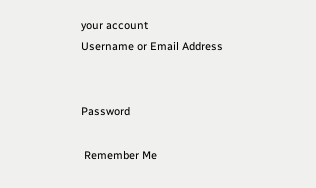your account
Username or Email Address


Password

 Remember Me